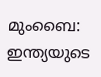മുംബൈ: ഇന്ത്യയുടെ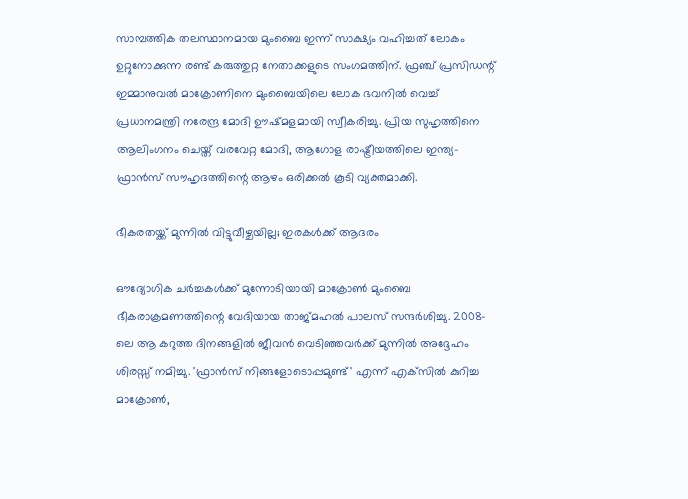സാമ്പത്തിക തലസ്ഥാനമായ മുംബൈ ഇന്ന് സാക്ഷ്യം വഹിച്ചത് ലോകം ഉറ്റുനോക്കുന്ന രണ്ട് കരുത്തുറ്റ നേതാക്കളുടെ സംഗമത്തിന്. ഫ്രഞ്ച് പ്രസിഡന്റ് ഇമ്മാനുവല്‍ മാക്രോണിനെ മുംബൈയിലെ ലോക ഭവനില്‍ വെച്ച് പ്രധാനമന്ത്രി നരേന്ദ്ര മോദി ഊഷ്മളമായി സ്വീകരിച്ചു. പ്രിയ സുഹൃത്തിനെ ആലിംഗനം ചെയ്ത് വരവേറ്റ മോദി, ആഗോള രാഷ്ട്രീയത്തിലെ ഇന്ത്യ-ഫ്രാന്‍സ് സൗഹൃദത്തിന്റെ ആഴം ഒരിക്കല്‍ കൂടി വ്യക്തമാക്കി.

ഭീകരതയ്ക്ക് മുന്നില്‍ വിട്ടുവീഴ്ചയില്ല; ഇരകള്‍ക്ക് ആദരം

ഔദ്യോഗിക ചര്‍ച്ചകള്‍ക്ക് മുന്നോടിയായി മാക്രോണ്‍ മുംബൈ ഭീകരാക്രമണത്തിന്റെ വേദിയായ താജ്മഹല്‍ പാലസ് സന്ദര്‍ശിച്ചു. 2008-ലെ ആ കറുത്ത ദിനങ്ങളില്‍ ജീവന്‍ വെടിഞ്ഞവര്‍ക്ക് മുന്നില്‍ അദ്ദേഹം ശിരസ്സ് നമിച്ചു. 'ഫ്രാന്‍സ് നിങ്ങളോടൊപ്പമുണ്ട്' എന്ന് എക്‌സില്‍ കുറിച്ച മാക്രോണ്‍,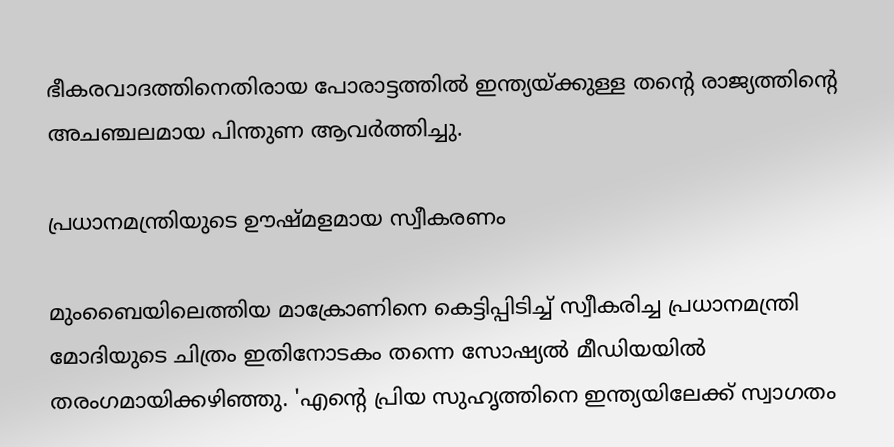ഭീകരവാദത്തിനെതിരായ പോരാട്ടത്തില്‍ ഇന്ത്യയ്ക്കുള്ള തന്റെ രാജ്യത്തിന്റെ അചഞ്ചലമായ പിന്തുണ ആവര്‍ത്തിച്ചു.

പ്രധാനമന്ത്രിയുടെ ഊഷ്മളമായ സ്വീകരണം

മുംബൈയിലെത്തിയ മാക്രോണിനെ കെട്ടിപ്പിടിച്ച് സ്വീകരിച്ച പ്രധാനമന്ത്രി മോദിയുടെ ചിത്രം ഇതിനോടകം തന്നെ സോഷ്യല്‍ മീഡിയയില്‍ തരംഗമായിക്കഴിഞ്ഞു. 'എന്റെ പ്രിയ സുഹൃത്തിനെ ഇന്ത്യയിലേക്ക് സ്വാഗതം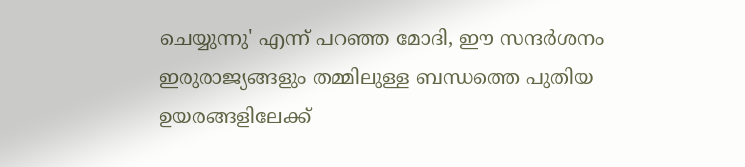ചെയ്യുന്നു' എന്ന് പറഞ്ഞ മോദി, ഈ സന്ദര്‍ശനം ഇരുരാജ്യങ്ങളും തമ്മിലുള്ള ബന്ധത്തെ പുതിയ ഉയരങ്ങളിലേക്ക്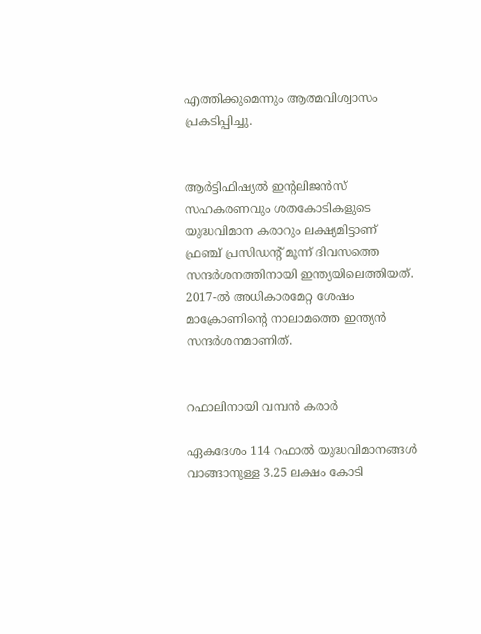എത്തിക്കുമെന്നും ആത്മവിശ്വാസം പ്രകടിപ്പിച്ചു.


ആര്‍ട്ടിഫിഷ്യല്‍ ഇന്റലിജന്‍സ് സഹകരണവും ശതകോടികളുടെ യുദ്ധവിമാന കരാറും ലക്ഷ്യമിട്ടാണ് ഫ്രഞ്ച് പ്രസിഡന്റ് മൂന്ന് ദിവസത്തെ സന്ദര്‍ശനത്തിനായി ഇന്ത്യയിലെത്തിയത്. 2017-ല്‍ അധികാരമേറ്റ ശേഷം മാക്രോണിന്റെ നാലാമത്തെ ഇന്ത്യന്‍ സന്ദര്‍ശനമാണിത്.


റഫാലിനായി വമ്പന്‍ കരാര്‍

ഏകദേശം 114 റഫാല്‍ യുദ്ധവിമാനങ്ങള്‍ വാങ്ങാനുള്ള 3.25 ലക്ഷം കോടി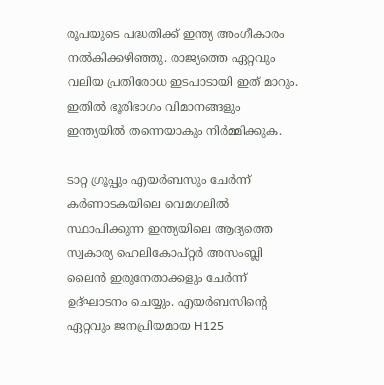രൂപയുടെ പദ്ധതിക്ക് ഇന്ത്യ അംഗീകാരം നല്‍കിക്കഴിഞ്ഞു. രാജ്യത്തെ ഏറ്റവും വലിയ പ്രതിരോധ ഇടപാടായി ഇത് മാറും. ഇതില്‍ ഭൂരിഭാഗം വിമാനങ്ങളും ഇന്ത്യയില്‍ തന്നെയാകും നിര്‍മ്മിക്കുക.

ടാറ്റ ഗ്രൂപ്പും എയര്‍ബസും ചേര്‍ന്ന് കര്‍ണാടകയിലെ വെമഗലില്‍ സ്ഥാപിക്കുന്ന ഇന്ത്യയിലെ ആദ്യത്തെ സ്വകാര്യ ഹെലികോപ്റ്റര്‍ അസംബ്ലി ലൈന്‍ ഇരുനേതാക്കളും ചേര്‍ന്ന് ഉദ്ഘാടനം ചെയ്യും. എയര്‍ബസിന്റെ ഏറ്റവും ജനപ്രിയമായ H125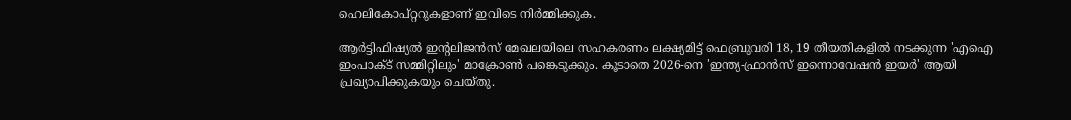ഹെലികോപ്റ്ററുകളാണ് ഇവിടെ നിര്‍മ്മിക്കുക.

ആര്‍ട്ടിഫിഷ്യല്‍ ഇന്റലിജന്‍സ് മേഖലയിലെ സഹകരണം ലക്ഷ്യമിട്ട് ഫെബ്രുവരി 18, 19 തീയതികളില്‍ നടക്കുന്ന 'എഐ ഇംപാക്ട് സമ്മിറ്റിലും' മാക്രോണ്‍ പങ്കെടുക്കും. കൂടാതെ 2026-നെ 'ഇന്ത്യ-ഫ്രാന്‍സ് ഇന്നൊവേഷന്‍ ഇയര്‍' ആയി പ്രഖ്യാപിക്കുകയും ചെയ്തു.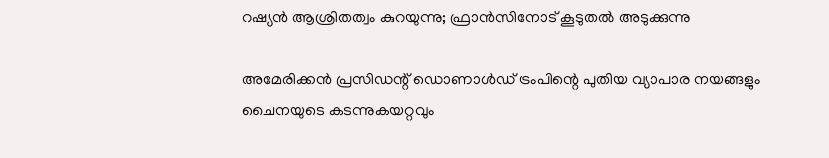റഷ്യന്‍ ആശ്രിതത്വം കുറയുന്നു; ഫ്രാന്‍സിനോട് കൂടുതല്‍ അടുക്കുന്നു

അമേരിക്കന്‍ പ്രസിഡന്റ് ഡൊണാള്‍ഡ് ട്രംപിന്റെ പുതിയ വ്യാപാര നയങ്ങളും ചൈനയുടെ കടന്നുകയറ്റവും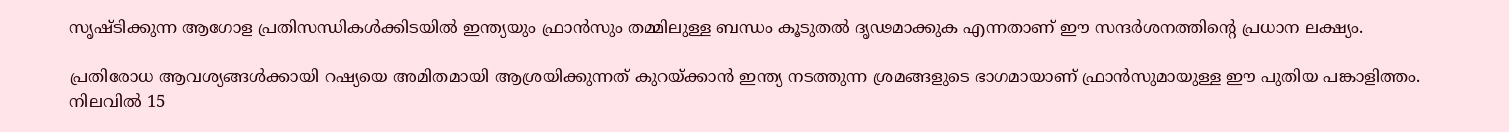സൃഷ്ടിക്കുന്ന ആഗോള പ്രതിസന്ധികള്‍ക്കിടയില്‍ ഇന്ത്യയും ഫ്രാന്‍സും തമ്മിലുള്ള ബന്ധം കൂടുതല്‍ ദൃഢമാക്കുക എന്നതാണ് ഈ സന്ദര്‍ശനത്തിന്റെ പ്രധാന ലക്ഷ്യം.

പ്രതിരോധ ആവശ്യങ്ങള്‍ക്കായി റഷ്യയെ അമിതമായി ആശ്രയിക്കുന്നത് കുറയ്ക്കാന്‍ ഇന്ത്യ നടത്തുന്ന ശ്രമങ്ങളുടെ ഭാഗമായാണ് ഫ്രാന്‍സുമായുള്ള ഈ പുതിയ പങ്കാളിത്തം. നിലവില്‍ 15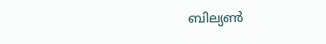ബില്യണ്‍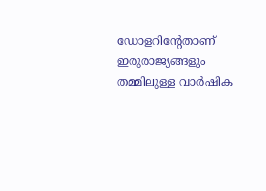ഡോളറിന്റേതാണ് ഇരുരാജ്യങ്ങളും തമ്മിലുള്ള വാര്‍ഷിക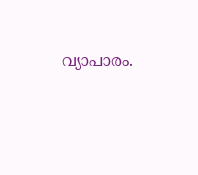വ്യാപാരം.